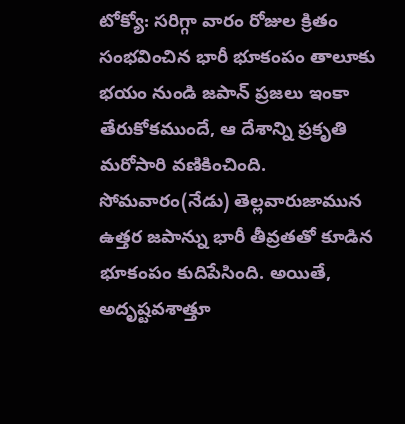టోక్యో: సరిగ్గా వారం రోజుల క్రితం సంభవించిన భారీ భూకంపం తాలూకు భయం నుండి జపాన్ ప్రజలు ఇంకా తేరుకోకముందే, ఆ దేశాన్ని ప్రకృతి మరోసారి వణికించింది. సోమవారం(నేడు) తెల్లవారుజామున ఉత్తర జపాన్ను భారీ తీవ్రతతో కూడిన భూకంపం కుదిపేసింది. అయితే, అదృష్టవశాత్తూ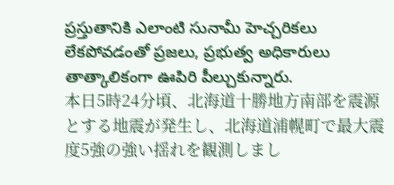ప్రస్తుతానికి ఎలాంటి సునామీ హెచ్చరికలు లేకపోవడంతో ప్రజలు, ప్రభుత్వ అధికారులు తాత్కాలికంగా ఊపిరి పీల్చుకున్నారు.
本日5時24分頃、北海道十勝地方南部を震源とする地震が発生し、北海道浦幌町で最大震度5強の強い揺れを観測しまし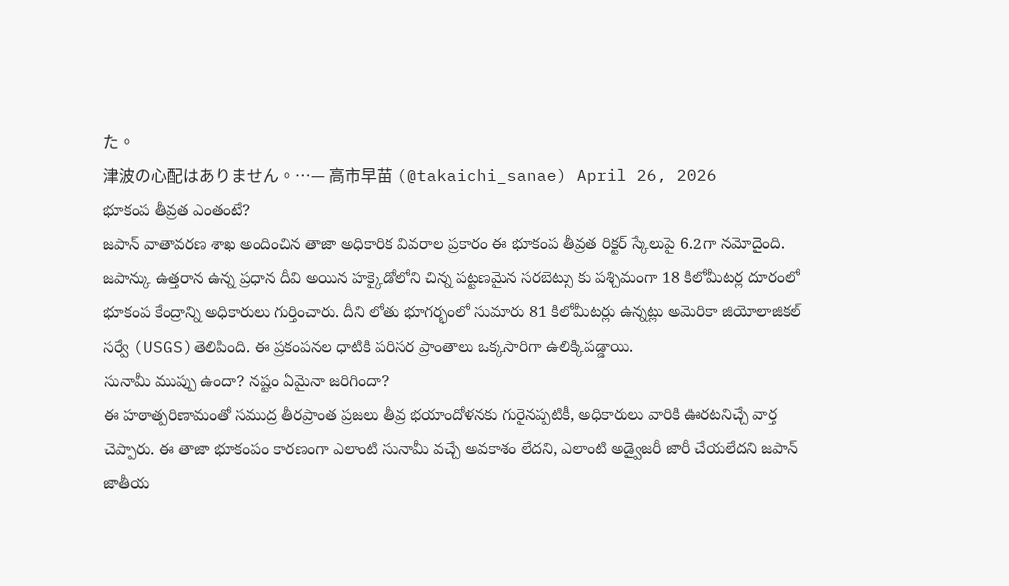た。
津波の心配はありません。…— 高市早苗 (@takaichi_sanae) April 26, 2026
భూకంప తీవ్రత ఎంతంటే?
జపాన్ వాతావరణ శాఖ అందించిన తాజా అధికారిక వివరాల ప్రకారం ఈ భూకంప తీవ్రత రిక్టర్ స్కేలుపై 6.2గా నమోదైంది. జపాన్కు ఉత్తరాన ఉన్న ప్రధాన దీవి అయిన హక్కైడోలోని చిన్న పట్టణమైన సరబెట్సు కు పశ్చిమంగా 18 కిలోమీటర్ల దూరంలో భూకంప కేంద్రాన్ని అధికారులు గుర్తించారు. దీని లోతు భూగర్భంలో సుమారు 81 కిలోమీటర్లు ఉన్నట్లు అమెరికా జియోలాజికల్ సర్వే (USGS)తెలిపింది. ఈ ప్రకంపనల ధాటికి పరిసర ప్రాంతాలు ఒక్కసారిగా ఉలిక్కిపడ్డాయి.
సునామీ ముప్పు ఉందా? నష్టం ఏమైనా జరిగిందా?
ఈ హఠాత్పరిణామంతో సముద్ర తీరప్రాంత ప్రజలు తీవ్ర భయాందోళనకు గురైనప్పటికీ, అధికారులు వారికి ఊరటనిచ్చే వార్త చెప్పారు. ఈ తాజా భూకంపం కారణంగా ఎలాంటి సునామీ వచ్చే అవకాశం లేదని, ఎలాంటి అడ్వైజరీ జారీ చేయలేదని జపాన్ జాతీయ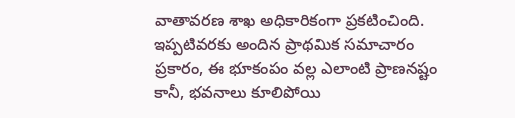వాతావరణ శాఖ అధికారికంగా ప్రకటించింది. ఇప్పటివరకు అందిన ప్రాథమిక సమాచారం ప్రకారం, ఈ భూకంపం వల్ల ఎలాంటి ప్రాణనష్టం కానీ, భవనాలు కూలిపోయి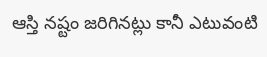ఆస్తి నష్టం జరిగినట్లు కానీ ఎటువంటి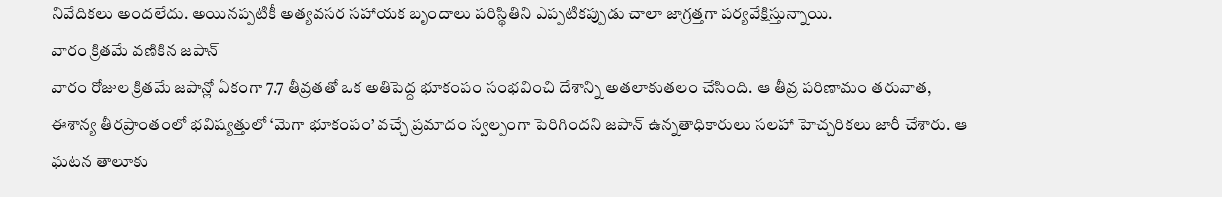నివేదికలు అందలేదు. అయినప్పటికీ అత్యవసర సహాయక బృందాలు పరిస్థితిని ఎప్పటికప్పుడు చాలా జాగ్రత్తగా పర్యవేక్షిస్తున్నాయి.
వారం క్రితమే వణికిన జపాన్
వారం రోజుల క్రితమే జపాన్లో ఏకంగా 7.7 తీవ్రతతో ఒక అతిపెద్ద భూకంపం సంభవించి దేశాన్ని అతలాకుతలం చేసింది. ఆ తీవ్ర పరిణామం తరువాత, ఈశాన్య తీరప్రాంతంలో భవిష్యత్తులో ‘మెగా భూకంపం’ వచ్చే ప్రమాదం స్వల్పంగా పెరిగిందని జపాన్ ఉన్నతాధికారులు సలహా హెచ్చరికలు జారీ చేశారు. ఆ ఘటన తాలూకు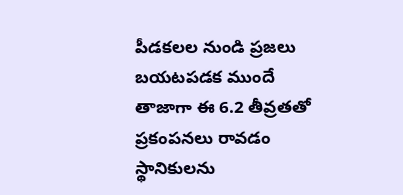పీడకలల నుండి ప్రజలు బయటపడక ముందే తాజాగా ఈ 6.2 తీవ్రతతో ప్రకంపనలు రావడం స్థానికులను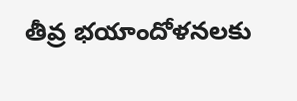తీవ్ర భయాందోళనలకు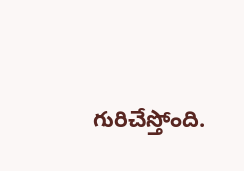గురిచేస్తోంది.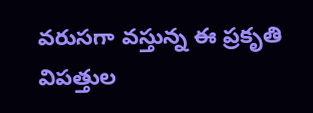వరుసగా వస్తున్న ఈ ప్రకృతి విపత్తుల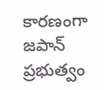కారణంగా జపాన్ ప్రభుత్వం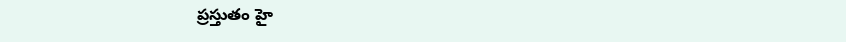ప్రస్తుతం హై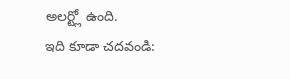అలర్ట్లో ఉంది.
ఇది కూడా చదవండి: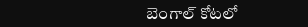బెంగాల్ కోటలో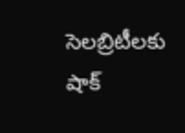సెలబ్రిటీలకు షాక్